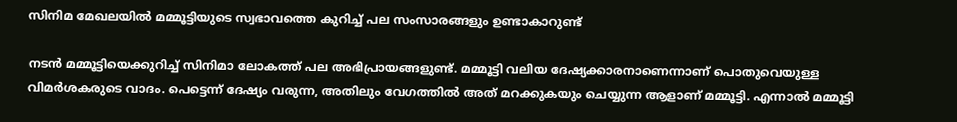സിനിമ മേഖലയിൽ മമ്മൂട്ടിയുടെ സ്വഭാവത്തെ കുറിച്ച് പല സംസാരങ്ങളും ഉണ്ടാകാറുണ്ട്

നടൻ മമ്മൂട്ടിയെക്കുറിച്ച് സിനിമാ ലോകത്ത് പല അഭിപ്രായങ്ങളുണ്ട്. മമ്മൂട്ടി വലിയ ദേഷ്യക്കാരനാണെന്നാണ് പൊതുവെയുള്ള വിമർശകരുടെ വാദം. പെട്ടെന്ന് ദേഷ്യം വരുന്ന, അതിലും വേഗത്തില്‍ അത് മറക്കുകയും ചെയ്യുന്ന ആളാണ് മമ്മൂട്ടി. എന്നാൽ മമ്മൂ‌ട്ടി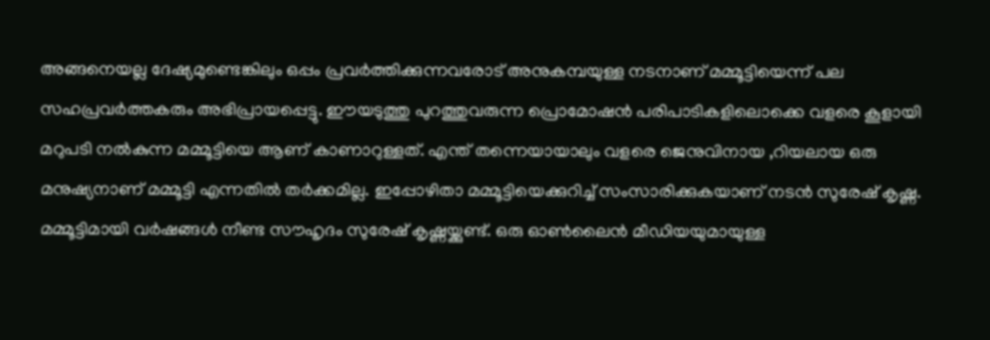അങ്ങനെയല്ല ദേഷ്യമുണ്ടെങ്കിലും ഒപ്പം പ്രവർത്തിക്കുന്നവരോട് അനുകമ്പയുള്ള നടനാണ് മമ്മൂട്ടിയെന്ന് പല സഹപ്രവർത്തകരും അഭിപ്രായപ്പെട്ടു. ഈയടുത്തു പുറത്തുവരുന്ന പ്രൊമോഷൻ പരിപാടികളിലൊക്കെ വളരെ കൂളായി മറുപടി നൽകുന്ന മമ്മൂട്ടിയെ ആണ് കാണാറുള്ളത്. എന്ത് തന്നെയായാലും വളരെ ജെനുവിനായ ,റിയലായ ഒരു മനുഷ്യനാണ് മമ്മൂട്ടി എന്നതിൽ തർക്കമില്ല. ഇപ്പോഴിതാ മമ്മൂട്ടിയെക്കുറിച്ച് സംസാരിക്കുകയാണ് നടൻ സുരേഷ് കൃഷ്ണ. മമ്മൂട്ടിമായി വർഷങ്ങൾ നീണ്ട സൗഹൃദം സുരേഷ് കൃഷ്ണയ്ക്കുണ്ട്. ഒരു ഓൺലൈൻ മീഡിയയുമായുള്ള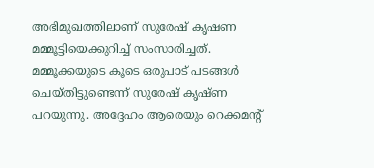അഭിമുഖത്തിലാണ് സുരേഷ് കൃഷണ മമ്മൂട്ടിയെക്കുറിച്ച് സംസാരിച്ചത്. മമ്മൂക്കയുടെ കൂടെ ഒരുപാട് പടങ്ങൾ ചെയ്തിട്ടുണ്ടെന്ന് സുരേഷ് കൃഷ്ണ പറയുന്നു. അദ്ദേഹം ആരെയും റെക്കമന്റ്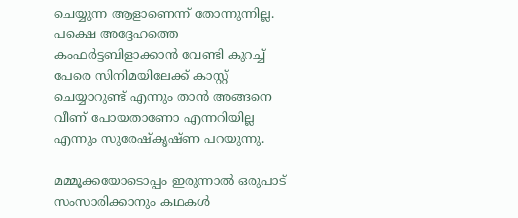ചെയ്യുന്ന ആളാണെന്ന് തോന്നുന്നില്ല. പക്ഷെ അദ്ദേഹത്തെ കംഫർട്ടബിളാക്കാൻ വേണ്ടി കുറച്ച് പേരെ സിനിമയിലേക്ക് കാസ്റ്റ് ചെയ്യാറുണ്ട് എന്നും താൻ അങ്ങനെ വീണ് പോയതാണോ എന്നറിയില്ല എന്നും സുരേഷ്‌കൃഷ്ണ പറയുന്നു.

മമ്മൂക്കയോടൊപ്പം ഇരുന്നാൽ ഒരുപാട് സംസാരിക്കാനും കഥകൾ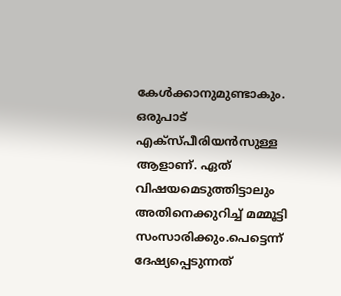കേൾക്കാനുമുണ്ടാകും. ഒരുപാട് എക്സ്പീരിയൻസുള്ള ആളാണ്. ഏത് വിഷയമെടുത്തിട്ടാലും അതിനെക്കുറിച്ച് മമ്മൂട്ടി സംസാരിക്കും.പെട്ടെന്ന് ദേഷ്യപ്പെടുന്നത്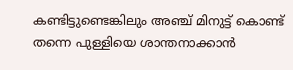കണ്ടിട്ടുണ്ടെങ്കിലും അഞ്ച് മിനുട്ട് കൊണ്ട് തന്നെ പുള്ളിയെ ശാന്തനാക്കാൻ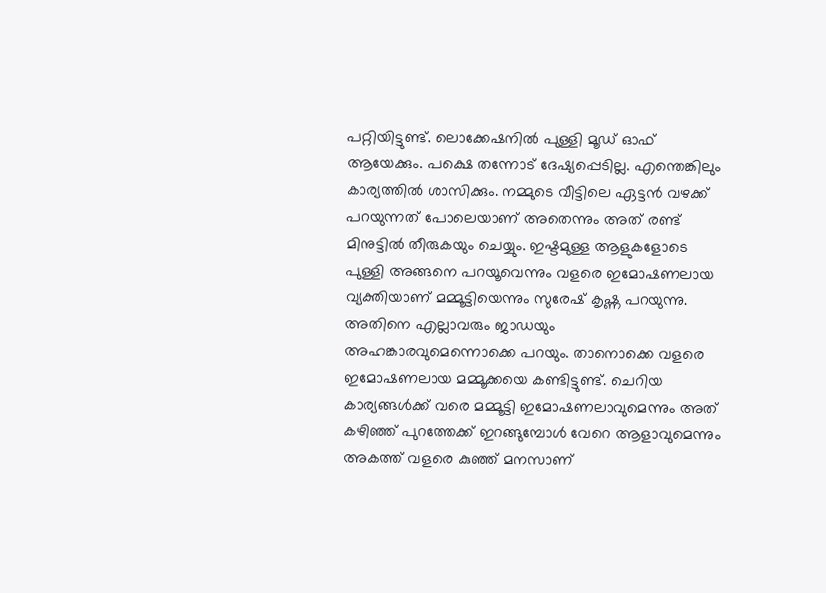പറ്റിയിട്ടുണ്ട്. ലൊക്കേഷനിൽ പുള്ളി മൂഡ് ഓഫ് ആയേക്കും. പക്ഷെ തന്നോട് ദേഷ്യപ്പെടില്ല. എന്തെങ്കിലും കാര്യത്തിൽ ശാസിക്കും. നമ്മുടെ വീട്ടിലെ ഏട്ടൻ വഴക്ക് പറയുന്നത് പോലെയാണ് അതെന്നും അത് രണ്ട് മിനുട്ടിൽ തീരുകയും ചെയ്യും. ഇഷ്ട‌മുള്ള ആളുകളോടെ പുള്ളി അങ്ങനെ പറയൂവെന്നും വളരെ ഇമോഷണലായ വ്യക്തിയാണ് മമ്മൂട്ടിയെന്നും സുരേഷ് കൃഷ്ണ പറയുന്നു. അതിനെ എല്ലാവരും ജാഡയും അഹങ്കാരവുമെന്നൊക്കെ പറയും. താനൊക്കെ വളരെ ഇമോഷണലായ മമ്മൂക്കയെ കണ്ടിട്ടുണ്ട്. ചെറിയ കാര്യങ്ങൾക്ക് വരെ മമ്മൂട്ടി ഇമോഷണലാവുമെന്നും അത് കഴിഞ്ഞ് പുറത്തേക്ക് ഇറങ്ങുമ്പോൾ വേറെ ആളാവുമെന്നും അകത്ത് വളരെ കുഞ്ഞ് മനസാണ്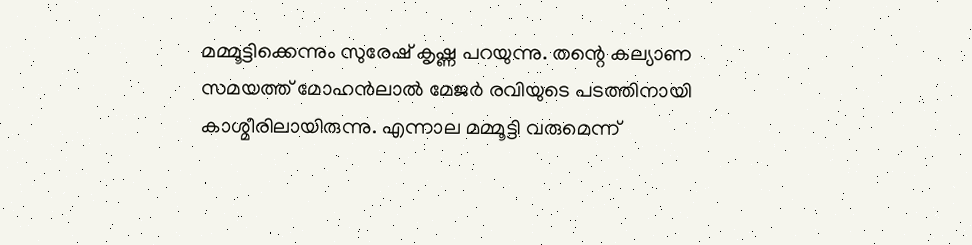മമ്മൂട്ടിക്കെന്നും സുരേഷ് കൃഷ്ണ പറയുന്നു. തന്റെ കല്യാണ സമയത്ത് മോഹൻലാൽ മേജർ രവിയുടെ പടത്തിനായി കാശ്മീരിലായിരുന്നു. എന്നാല മമ്മൂട്ടി വരുമെന്ന്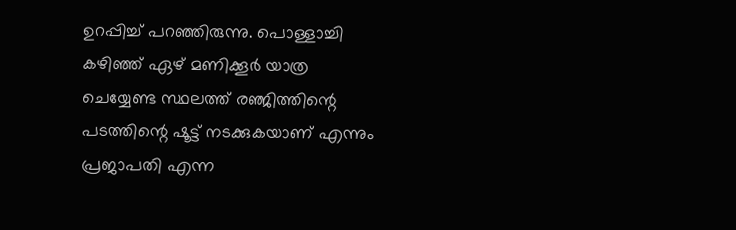ഉറപ്പിച്ച് പറ‍ഞ്ഞിരുന്നു. പൊള്ളാച്ചി കഴിഞ്ഞ് ഏഴ് മണിക്കൂർ യാത്ര ചെയ്യേണ്ട സ്ഥലത്ത് രഞ്ജിത്തിന്റെ പ‌ടത്തിന്റെ ഷൂട്ട് നടക്കുകയാണ് എന്നും പ്രജാപതി എന്ന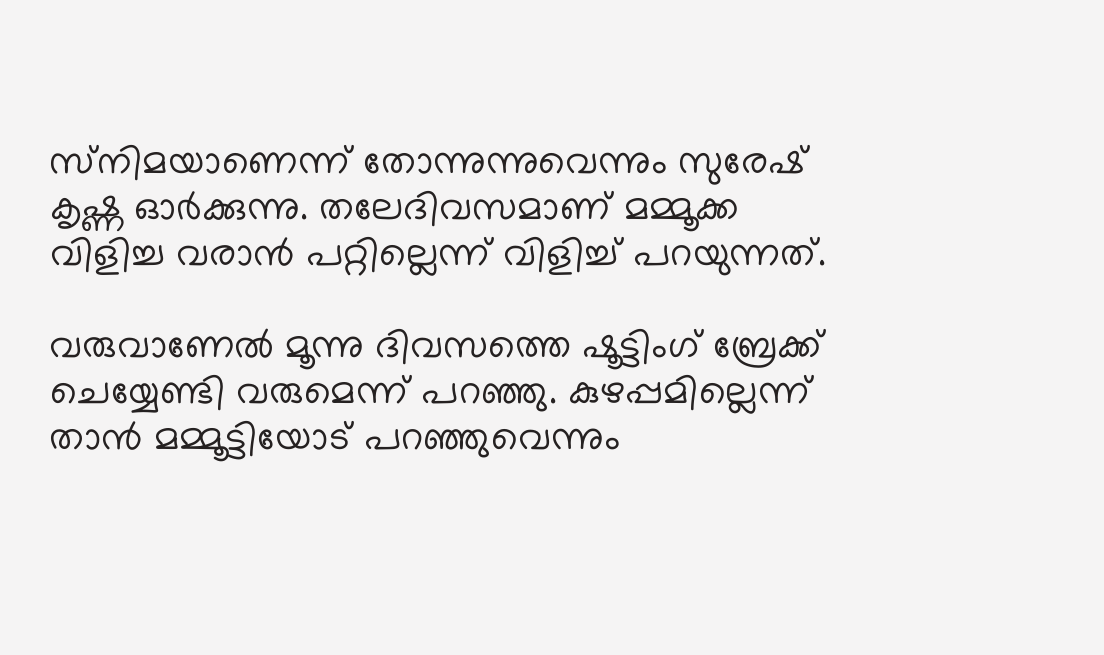സ്‌നിമയാണെന്ന് തോന്നുന്നുവെന്നും സുരേഷ് കൃഷ്ണ ഓർക്കുന്നു. തലേദിവസമാണ് മമ്മൂക്ക വിളിച്ച വരാൻ പറ്റില്ലെന്ന് വിളിച്ച് പറയുന്നത്.

വരുവാണേൽ മൂന്നു ദിവസത്തെ ഷൂട്ടിംഗ് ബ്രേക്ക് ചെയ്യേണ്ടി വരുമെന്ന് പറഞ്ഞു. കുഴപ്പമില്ലെന്ന് താൻ മമ്മൂട്ടിയോട് പറഞ്ഞുവെന്നും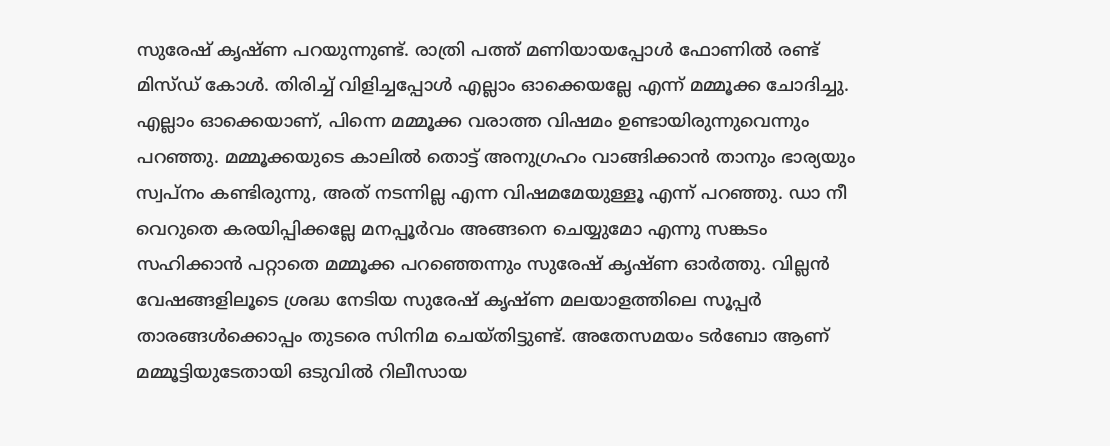സുരേഷ് കൃഷ്ണ പറയുന്നുണ്ട്. രാത്രി പത്ത് മണിയായപ്പോൾ ഫോണിൽ രണ്ട് മിസ്ഡ് കോൾ. തിരിച്ച് വിളിച്ചപ്പോൾ എല്ലാം ഓക്കെയല്ലേ എന്ന് മമ്മൂക്ക ചോദിച്ചു. എല്ലാം ഓക്കെയാണ്, പിന്നെ മമ്മൂക്ക വരാത്ത വിഷമം ഉണ്ടായിരുന്നുവെന്നും പറഞ്ഞു. മമ്മൂക്കയുടെ കാലിൽ തൊട്ട് അനുഗ്രഹം വാങ്ങിക്കാൻ താനും ഭാര്യയും സ്വപ്നം കണ്ടിരുന്നു, അത് നടന്നില്ല എന്ന വിഷമമേയുള്ളൂ എന്ന് പറഞ്ഞു. ഡാ നീ വെറുതെ കരയിപ്പിക്കല്ലേ മനപ്പൂർവം അങ്ങനെ ചെയ്യുമോ എന്നു സങ്കടം സഹിക്കാൻ പറ്റാതെ മമ്മൂക്ക പറഞ്ഞെന്നും സുരേഷ് കൃഷ്ണ ഓർത്തു. വില്ലൻ വേഷങ്ങളിലൂടെ ശ്രദ്ധ നേടിയ സുരേഷ് കൃഷ്ണ മലയാളത്തിലെ സൂപ്പർ താരങ്ങൾക്കൊപ്പം തുടരെ സിനിമ ചെയ്തിട്ടുണ്ട്. അതേസമയം ടർബോ ആണ് മമ്മൂട്ടിയുടേതായി ഒടുവിൽ റിലീസായ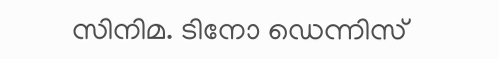സിനിമ. ടിനോ ഡെന്നിസ്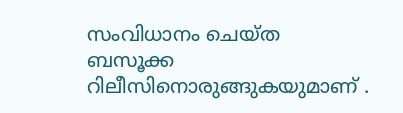സംവിധാനം ചെയ്ത ബസൂക്ക റിലീസിനൊരുങ്ങുകയുമാണ് .